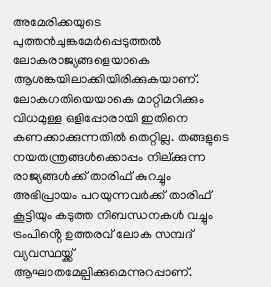അമേരിക്കയുടെ പുത്തൻചുങ്കമേർപ്പെടുത്തൽ ലോകരാജ്യങ്ങളെയാകെ ആശങ്കയിലാക്കിയിരിക്കുകയാണ്. ലോകഗതിയെയാകെ മാറ്റിമറിക്കും വിധമുള്ള ഒളിപ്പോരായി ഇതിനെ കണക്കാക്കുന്നതിൽ തെറ്റില്ല. തങ്ങളുടെ നയതന്ത്രങ്ങൾക്കൊപ്പം നില്ക്കുന്ന രാജ്യങ്ങൾക്ക് താരിഫ് കുറച്ചും അഭിപ്രായം പറയുന്നവർക്ക് താരിഫ് കൂട്ടിയും കടുത്ത നിബന്ധനകൾ വച്ചും ട്രംപിൻ്റെ ഉത്തരവ് ലോക സമ്പദ് വ്യവസ്ഥയ്ക്ക് ആഘാതമേല്പിക്കുമെന്നുറപ്പാണ്.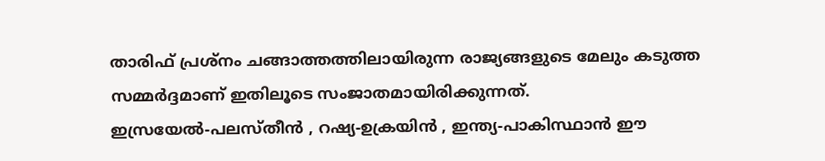താരിഫ് പ്രശ്നം ചങ്ങാത്തത്തിലായിരുന്ന രാജ്യങ്ങളുടെ മേലും കടുത്ത സമ്മർദ്ദമാണ് ഇതിലൂടെ സംജാതമായിരിക്കുന്നത്.
ഇസ്രയേൽ-പലസ്തീൻ , റഷ്യ-ഉക്രയിൻ , ഇന്ത്യ-പാകിസ്ഥാൻ ഈ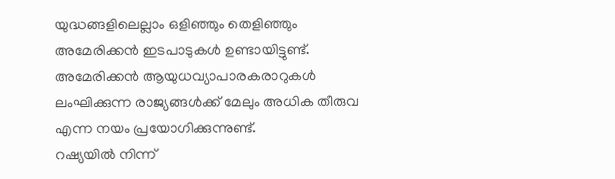യുദ്ധങ്ങളിലെല്ലാം ഒളിഞ്ഞും തെളിഞ്ഞും അമേരിക്കൻ ഇടപാടുകൾ ഉണ്ടായിട്ടുണ്ട്. അമേരിക്കൻ ആയുധവ്യാപാരകരാറുകൾ ലംഘിക്കുന്ന രാജ്യങ്ങൾക്ക് മേലും അധിക തീരുവ എന്ന നയം പ്രയോഗിക്കുന്നുണ്ട്.
റഷ്യയിൽ നിന്ന്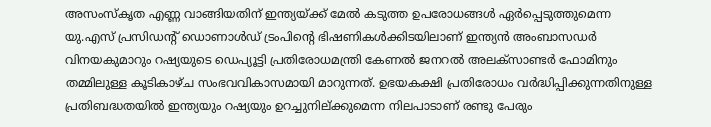അസംസ്കൃത എണ്ണ വാങ്ങിയതിന് ഇന്ത്യയ്ക്ക് മേൽ കടുത്ത ഉപരോധങ്ങൾ ഏർപ്പെടുത്തുമെന്ന യു.എസ് പ്രസിഡൻ്റ് ഡൊണാൾഡ് ട്രംപിൻ്റെ ഭിഷണികൾക്കിടയിലാണ് ഇന്ത്യൻ അംബാസഡർ വിനയകുമാറും റഷ്യയുടെ ഡെപ്യൂട്ടി പ്രതിരോധമന്ത്രി കേണൽ ജനറൽ അലക്സാണ്ടർ ഫോമിനും തമ്മിലുള്ള കൂടികാഴ്ച സംഭവവികാസമായി മാറുന്നത്. ഉഭയകക്ഷി പ്രതിരോധം വർദ്ധിപ്പിക്കുന്നതിനുള്ള പ്രതിബദ്ധതയിൽ ഇന്ത്യയും റഷ്യയും ഉറച്ചുനില്ക്കുമെന്ന നിലപാടാണ് രണ്ടു പേരും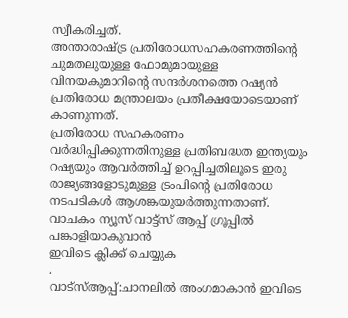സ്വീകരിച്ചത്.
അന്താരാഷ്ട്ര പ്രതിരോധസഹകരണത്തിൻ്റെ ചുമതലുയുള്ള ഫോമുമായുള്ള വിനയകുമാറിൻ്റെ സന്ദർശനത്തെ റഷ്യൻ പ്രതിരോധ മന്ത്രാലയം പ്രതീക്ഷയോടെയാണ് കാണുന്നത്.
പ്രതിരോധ സഹകരണം വർദ്ധിപ്പിക്കുന്നതിനുള്ള പ്രതിബദ്ധത ഇന്ത്യയും റഷ്യയും ആവർത്തിച്ച് ഉറപ്പിച്ചതിലൂടെ ഇരു രാജ്യങ്ങളോടുമുള്ള ട്രംപിൻ്റെ പ്രതിരോധ നടപടികൾ ആശങ്കയുയർത്തുന്നതാണ്.
വാചകം ന്യൂസ് വാട്ട്സ് ആപ്പ് ഗ്രൂപ്പിൽ പങ്കാളിയാകുവാൻ
ഇവിടെ ക്ലിക്ക് ചെയ്യുക
.
വാട്സ്ആപ്പ്:ചാനലിൽ അംഗമാകാൻ ഇവിടെ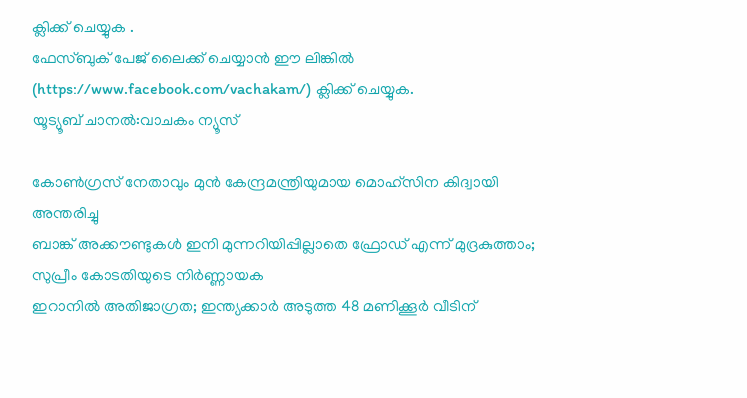ക്ലിക്ക് ചെയ്യുക .
ഫേസ്ബുക് പേജ് ലൈക്ക് ചെയ്യാൻ ഈ ലിങ്കിൽ (https://www.facebook.com/vachakam/) ക്ലിക്ക് ചെയ്യുക.
യൂട്യൂബ് ചാനൽ:വാചകം ന്യൂസ്

കോൺഗ്രസ് നേതാവും മുൻ കേന്ദ്രമന്ത്രിയുമായ മൊഹ്സിന കിദ്വായി അന്തരിച്ചു
ബാങ്ക് അക്കൗണ്ടുകൾ ഇനി മുന്നറിയിപ്പില്ലാതെ ഫ്രോഡ് എന്ന് മുദ്രകുത്താം; സുപ്രീം കോടതിയുടെ നിർണ്ണായക
ഇറാനിൽ അതിജാഗ്രത; ഇന്ത്യക്കാർ അടുത്ത 48 മണിക്കൂർ വീടിന്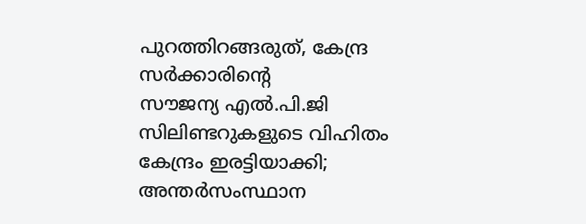പുറത്തിറങ്ങരുത്, കേന്ദ്ര സർക്കാരിന്റെ
സൗജന്യ എൽ.പി.ജി സിലിണ്ടറുകളുടെ വിഹിതം കേന്ദ്രം ഇരട്ടിയാക്കി; അന്തർസംസ്ഥാന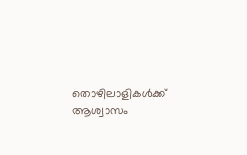തൊഴിലാളികൾക്ക് ആശ്വാസം